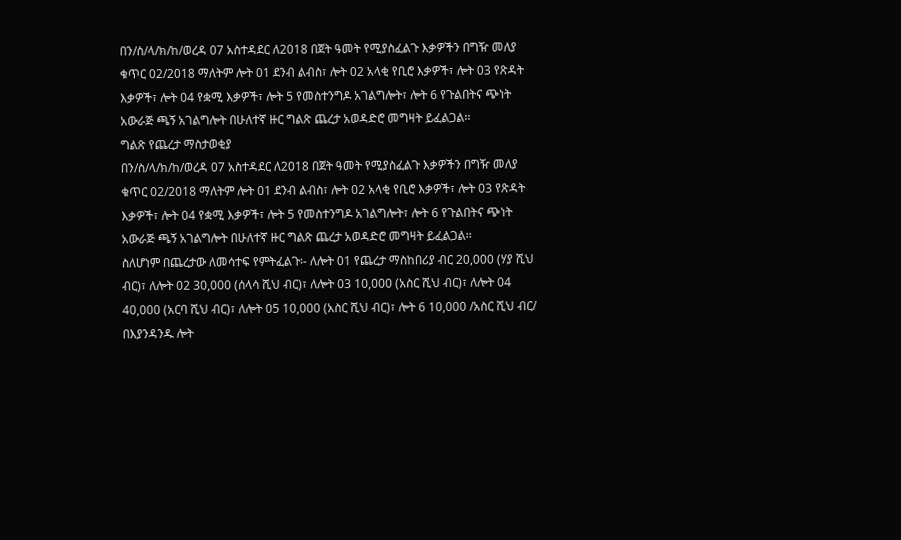በን/ስ/ላ/ክ/ከ/ወረዳ 07 አስተዳደር ለ2018 በጀት ዓመት የሚያስፈልጉ እቃዎችን በግዥ መለያ ቁጥር 02/2018 ማለትም ሎት 01 ደንብ ልብስ፣ ሎት 02 አላቂ የቢሮ እቃዎች፣ ሎት 03 የጽዳት እቃዎች፣ ሎት 04 የቋሚ እቃዎች፣ ሎት 5 የመስተንግዶ አገልግሎት፣ ሎት 6 የጉልበትና ጭነት አውራጅ ጫኝ አገልግሎት በሁለተኛ ዙር ግልጽ ጨረታ አወዳድሮ መግዛት ይፈልጋል፡፡
ግልጽ የጨረታ ማስታወቂያ
በን/ስ/ላ/ክ/ከ/ወረዳ 07 አስተዳደር ለ2018 በጀት ዓመት የሚያስፈልጉ እቃዎችን በግዥ መለያ ቁጥር 02/2018 ማለትም ሎት 01 ደንብ ልብስ፣ ሎት 02 አላቂ የቢሮ እቃዎች፣ ሎት 03 የጽዳት እቃዎች፣ ሎት 04 የቋሚ እቃዎች፣ ሎት 5 የመስተንግዶ አገልግሎት፣ ሎት 6 የጉልበትና ጭነት አውራጅ ጫኝ አገልግሎት በሁለተኛ ዙር ግልጽ ጨረታ አወዳድሮ መግዛት ይፈልጋል፡፡
ስለሆነም በጨረታው ለመሳተፍ የምትፈልጉ፡- ለሎት 01 የጨረታ ማስከበሪያ ብር 20,000 (ሃያ ሺህ ብር)፣ ለሎት 02 30,000 (ሰላሳ ሺህ ብር)፣ ለሎት 03 10,000 (አስር ሺህ ብር)፣ ለሎት 04 40,000 (አርባ ሺህ ብር)፣ ለሎት 05 10,000 (አስር ሺህ ብር)፣ ሎት 6 10,000 /አስር ሺህ ብር/ በእያንዳንዱ ሎት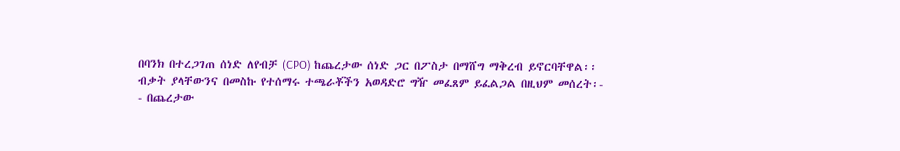በባንክ በተረጋገጠ ሰነድ ለየብቻ (CPO) ከጨረታው ሰነድ ጋር በፖስታ በማሸግ ማቅረብ ይኖርባቸዋል፡፡
ብቃት ያላቸውንና በመስኩ የተሰማሩ ተጫራቾችን አወዳድሮ ግዥ መፈጸም ይፈልጋል በዚህም መሰረት፡-
- በጨረታው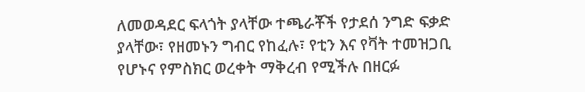ለመወዳደር ፍላጎት ያላቸው ተጫራቾች የታደሰ ንግድ ፍቃድ ያላቸው፣ የዘመኑን ግብር የከፈሉ፣ የቲን እና የቫት ተመዝጋቢ የሆኑና የምስክር ወረቀት ማቅረብ የሚችሉ በዘርፉ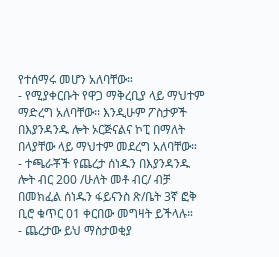የተሰማሩ መሆን አለባቸው።
- የሚያቀርቡት የዋጋ ማቅረቢያ ላይ ማህተም ማድረግ አለባቸው፡፡ እንዲሁም ፖስታዎች በእያንዳንዱ ሎት ኦርጅናልና ኮፒ በማለት በላያቸው ላይ ማህተም መደረግ አለባቸው።
- ተጫራቾች የጨረታ ሰነዱን በእያንዳንዱ ሎት ብር 200 /ሁለት መቶ ብር/ ብቻ በመክፈል ሰነዱን ፋይናንስ ጽ/ቤት 3ኛ ፎቅ ቢሮ ቁጥር 01 ቀርበው መግዛት ይችላሉ።
- ጨረታው ይህ ማስታወቂያ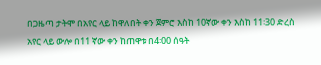በጋዜጣ ታትሞ በአየር ላይ ከዋለበት ቀን ጀምሮ እስከ 10ኛው ቀን እስከ 11፡30 ድረስ አየር ላይ ውሎ በ11 ኛው ቀን ከጠዋቱ በ4፡00 ሰዓት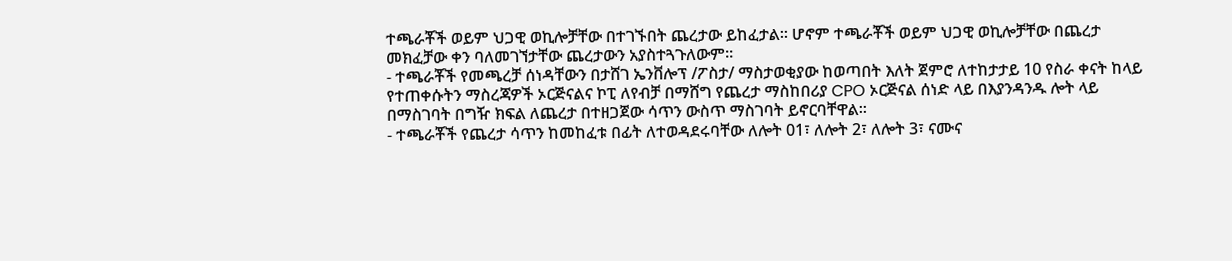ተጫራቾች ወይም ህጋዊ ወኪሎቻቸው በተገኙበት ጨረታው ይከፈታል። ሆኖም ተጫራቾች ወይም ህጋዊ ወኪሎቻቸው በጨረታ መክፈቻው ቀን ባለመገኘታቸው ጨረታውን አያስተጓጉለውም።
- ተጫራቾች የመጫረቻ ሰነዳቸውን በታሸገ ኤንቨሎፕ /ፖስታ/ ማስታወቂያው ከወጣበት እለት ጀምሮ ለተከታታይ 10 የስራ ቀናት ከላይ የተጠቀሱትን ማስረጃዎች ኦርጅናልና ኮፒ ለየብቻ በማሸግ የጨረታ ማስከበሪያ CPO ኦርጅናል ሰነድ ላይ በእያንዳንዱ ሎት ላይ በማስገባት በግዥ ክፍል ለጨረታ በተዘጋጀው ሳጥን ውስጥ ማስገባት ይኖርባቸዋል።
- ተጫራቾች የጨረታ ሳጥን ከመከፈቱ በፊት ለተወዳደሩባቸው ለሎት 01፣ ለሎት 2፣ ለሎት 3፣ ናሙና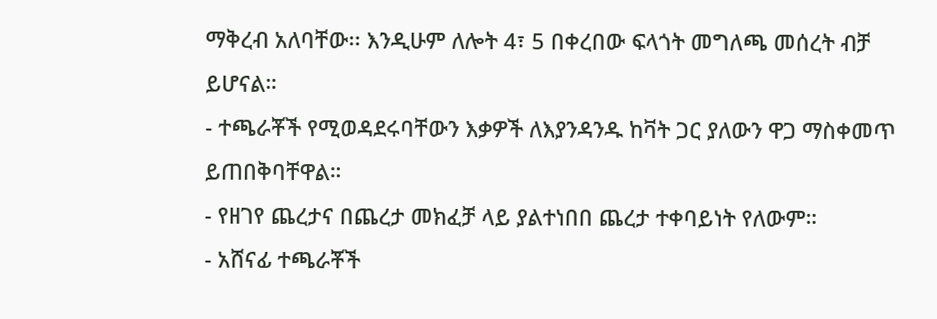ማቅረብ አለባቸው፡፡ እንዲሁም ለሎት 4፣ 5 በቀረበው ፍላጎት መግለጫ መሰረት ብቻ ይሆናል።
- ተጫራቾች የሚወዳደሩባቸውን እቃዎች ለእያንዳንዱ ከቫት ጋር ያለውን ዋጋ ማስቀመጥ ይጠበቅባቸዋል።
- የዘገየ ጨረታና በጨረታ መክፈቻ ላይ ያልተነበበ ጨረታ ተቀባይነት የለውም።
- አሸናፊ ተጫራቾች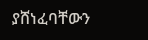ያሸነፈባቸውን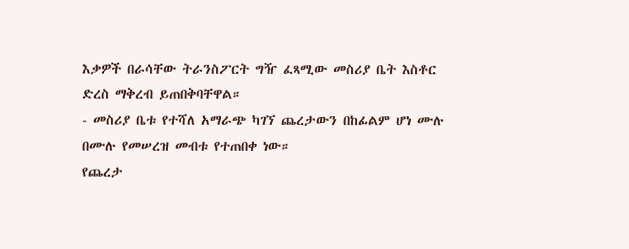እቃዎች በራሳቸው ትራንስፖርት ግዥ ፈጻሚው መስሪያ ቤት እስቶር ድረስ ማቅረብ ይጠበቅባቸዋል።
- መስሪያ ቤቱ የተሻለ አማራጭ ካገኘ ጨረታውን በከፊልም ሆነ ሙሉ በሙሉ የመሠረዝ መብቱ የተጠበቀ ነው።
የጨረታ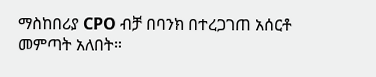ማስከበሪያ CPO ብቻ በባንክ በተረጋገጠ አሰርቶ መምጣት አለበት።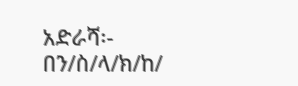አድራሻ፡- በን/ስ/ላ/ክ/ከ/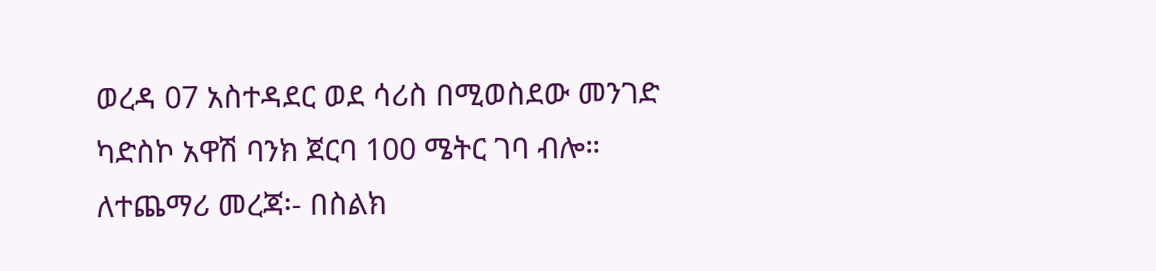ወረዳ 07 አስተዳደር ወደ ሳሪስ በሚወስደው መንገድ ካድስኮ አዋሽ ባንክ ጀርባ 100 ሜትር ገባ ብሎ።
ለተጨማሪ መረጃ፡- በስልክ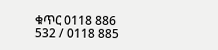ቁጥር 0118 886 532 / 0118 885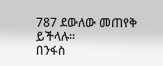787 ደውለው መጠየቅ ይችላሉ።
በንፋስ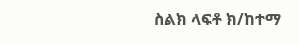ስልክ ላፍቶ ክ/ከተማ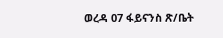ወረዳ 07 ፋይናንስ ጽ/ቤት